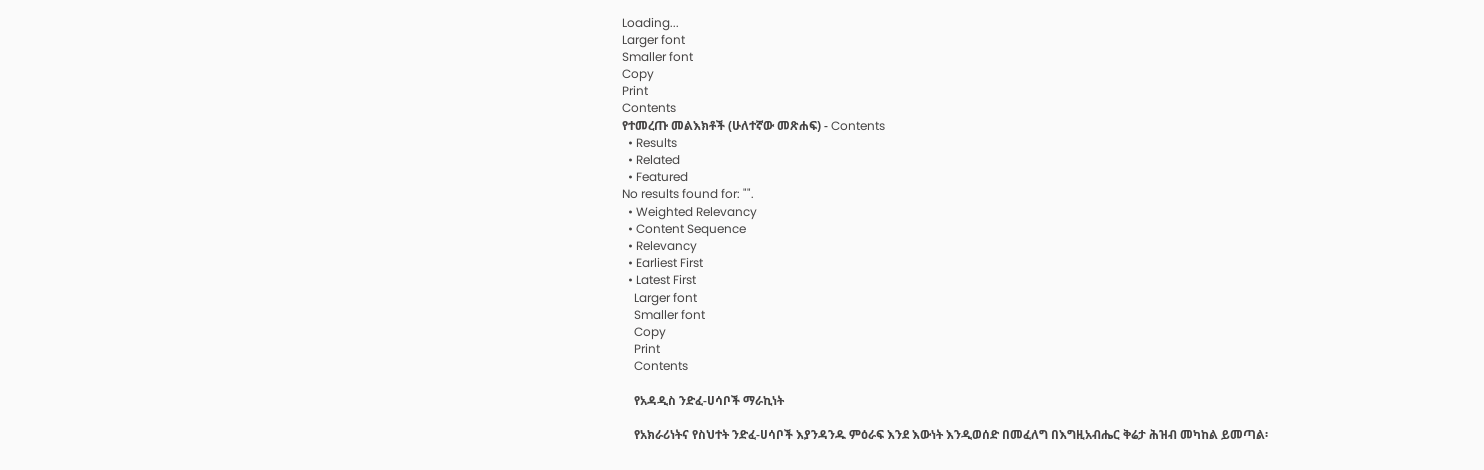Loading...
Larger font
Smaller font
Copy
Print
Contents
የተመረጡ መልእክቶች (ሁለተኛው መጽሐፍ) - Contents
  • Results
  • Related
  • Featured
No results found for: "".
  • Weighted Relevancy
  • Content Sequence
  • Relevancy
  • Earliest First
  • Latest First
    Larger font
    Smaller font
    Copy
    Print
    Contents

    የአዳዲስ ንድፈ-ሀሳቦች ማራኪነት

    የአክራሪነትና የስህተት ንድፈ-ሀሳቦች እያንዳንዱ ምዕራፍ እንደ እውነት እንዲወሰድ በመፈለግ በእግዚአብሔር ቅሬታ ሕዝብ መካከል ይመጣል፡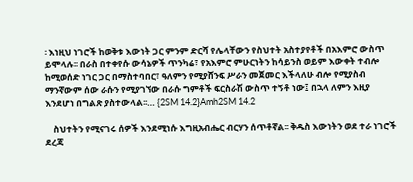፡ እነዚህ ነገሮች ከወቅቱ እውነት ጋር ምንም ድርሻ የሌላቸውን የስህተት አስተያየቶች በአእምሮ ውስጥ ይሞላሉ፡፡ በራስ በተቀየሱ ውሳኔዎች ጥንካሬ፣ የአእምሮ ምሁርነትን ከሳይንስ ወይም እውቀት ተብሎ ከሚወሰድ ነገር ጋር በማስተባበር፣ ዓለምን የሚያሸንፍ ሥራን መጀመር እችላለሁ ብሎ የሚያስብ ማንኛውም ሰው ራሱን የሚያገኘው በራሱ ግምቶች ፍርስራሽ ውስጥ ተኝቶ ነው፤ በኋላ ለምን እዚያ እንደሆነ በግልጽ ያስተውላል፡፡… {2SM 14.2}Amh2SM 14.2

    ስህተትን የሚናገሩ ሰዎች እንደሚነሱ እግዚአብሔር ብርሃን ሰጥቶኛል፡፡ ቅዱስ እውነትን ወደ ተራ ነገሮች ደረጃ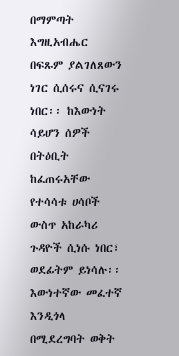በማምጣት እግዚአብሔር በፍጹም ያልገለጸውን ነገር ሲሰሩና ሲናገሩ ነበር፡፡ ከእውነት ሳይሆን ሰዎች በትዕቢት ከፈጠሩአቸው የተሳሳቱ ሀሳቦች ውስጥ አከራካሪ ጉዳዮች ሲነሱ ነበር፣ ወደፊትም ይነሳሉ፡፡ እውነተኛው መፈተኛ እንዲጎላ በሚደረግባት ወቅት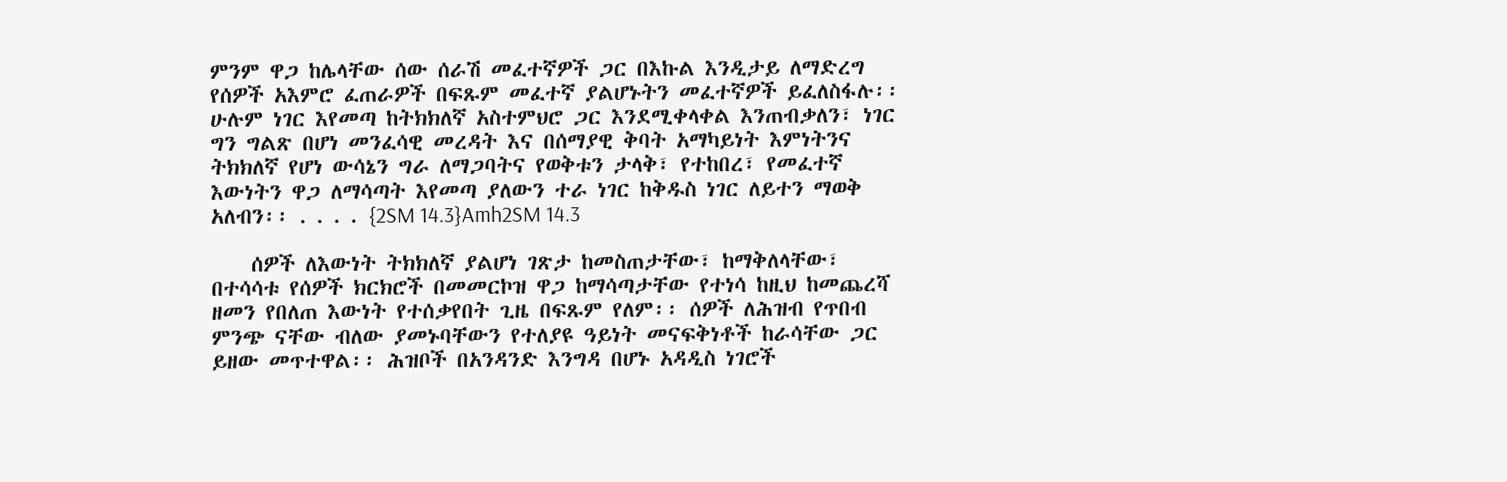ምንም ዋጋ ከሌላቸው ሰው ሰራሽ መፈተኛዎች ጋር በእኩል እንዲታይ ለማድረግ የሰዎች አእምሮ ፈጠራዎች በፍጹም መፈተኛ ያልሆኑትን መፈተኛዎች ይፈለስፋሉ፡፡ ሁሉም ነገር እየመጣ ከትክክለኛ አስተምህሮ ጋር እንደሚቀላቀል እንጠብቃለን፣ ነገር ግን ግልጽ በሆነ መንፈሳዊ መረዳት እና በሰማያዊ ቅባት አማካይነት እምነትንና ትክክለኛ የሆነ ውሳኔን ግራ ለማጋባትና የወቅቱን ታላቅ፣ የተከበረ፣ የመፈተኛ እውነትን ዋጋ ለማሳጣት እየመጣ ያለውን ተራ ነገር ከቅዱስ ነገር ለይተን ማወቅ አለብን፡፡ . . . . {2SM 14.3}Amh2SM 14.3

    ሰዎች ለእውነት ትክክለኛ ያልሆነ ገጽታ ከመስጠታቸው፣ ከማቅለላቸው፣ በተሳሳቱ የሰዎች ክርክሮች በመመርኮዝ ዋጋ ከማሳጣታቸው የተነሳ ከዚህ ከመጨረሻ ዘመን የበለጠ እውነት የተሰቃየበት ጊዜ በፍጹም የለም፡፡ ሰዎች ለሕዝብ የጥበብ ምንጭ ናቸው ብለው ያመኑባቸውን የተለያዩ ዓይነት መናፍቅነቶች ከራሳቸው ጋር ይዘው መጥተዋል፡፡ ሕዝቦች በአንዳንድ እንግዳ በሆኑ አዳዲስ ነገሮች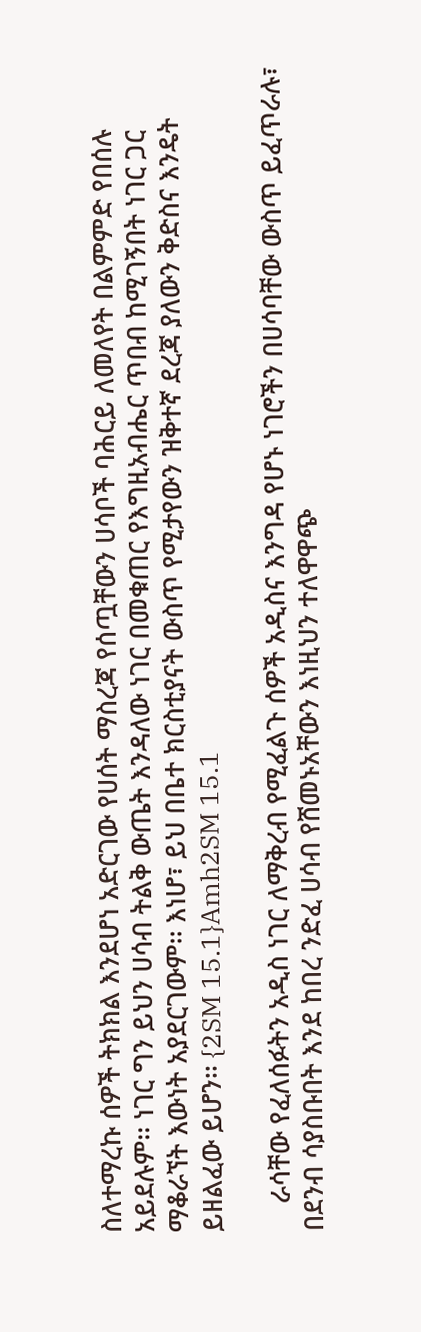ስለተማረኩ ሰዎች ትክክል እንደሆነ አድርገው የሀሰት ማስረጃ የሰጧቸውን ሀሳቦች ባሕርይ ለመለየት በልምምድ የበሰሉ አይደሉም፡፡ ነገር ግን ይህን ሀሳብ ትልቅ ውጤት እንዳለው ነገር በመቁጠር የእግዚአብሔር ጥበብ ከሚገኝበት ነገር ጋር ማቆራኘት እውነት አያደርገውም፡፡ እነሆ፣ ይህ በቤተ ክርስቲያናት ውስጥ የሚታየውን ዝቅተኛ ደረጃ ያለውን ቅድስና እንዴት ይዘልፈው ይሆን፡፡ {2SM 15.1}Amh2SM 15.1

    ራሳቸው የፈለሰፉትን አዲስ ነገር ለማቅረብ የሚፈልጉ ሰዎች አዲስና እንግዳ የሆኑ ነገሮችን በሀሳባቸው ውስጥ ይፈጥራሉ፣ በደንብ ሳያስቡበት እንደ ከበረ ንድፈ ሀሳብ የሸመኑአቸውን እነዚህን ተለዋዋጭ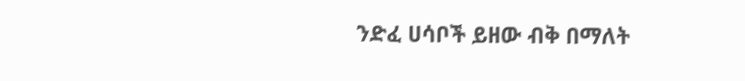ንድፈ ሀሳቦች ይዘው ብቅ በማለት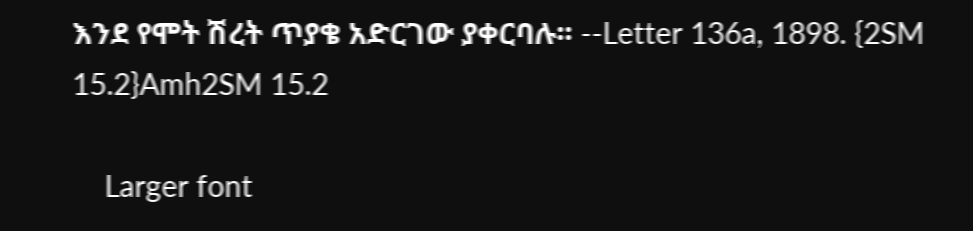እንደ የሞት ሽረት ጥያቄ አድርገው ያቀርባሉ፡፡ --Letter 136a, 1898. {2SM 15.2}Amh2SM 15.2

    Larger font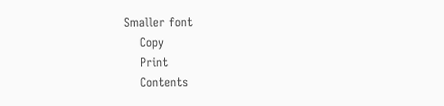Smaller font
    Copy
    Print
    Contents